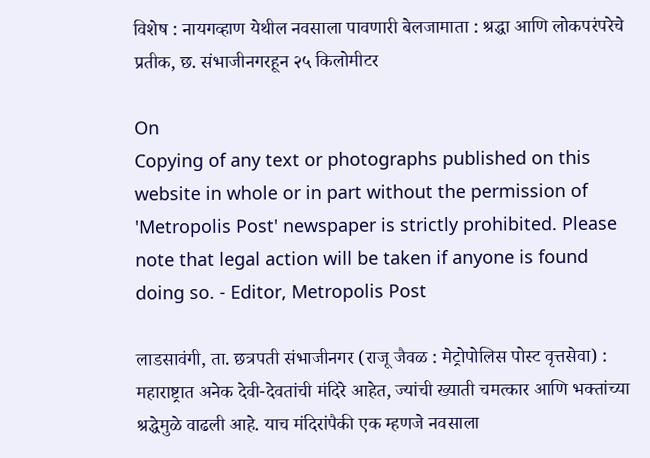विशेष : नायगव्हाण येथील नवसाला पावणारी बेलजामाता : श्रद्धा आणि लोकपरंपरेचे प्रतीक, छ. संभाजीनगरहून २५ किलोमीटर

On
Copying of any text or photographs published on this website in whole or in part without the permission of 'Metropolis Post' newspaper is strictly prohibited. Please note that legal action will be taken if anyone is found doing so. - Editor, Metropolis Post

लाडसावंगी, ता. छत्रपती संभाजीनगर (राजू जैवळ : मेट्रोपोलिस पोस्ट वृत्तसेवा) : महाराष्ट्रात अनेक देवी-देवतांची मंदिरे आहेत, ज्यांची ख्याती चमत्कार आणि भक्तांच्या श्रद्धेमुळे वाढली आहे. याच मंदिरांपैकी एक म्हणजे नवसाला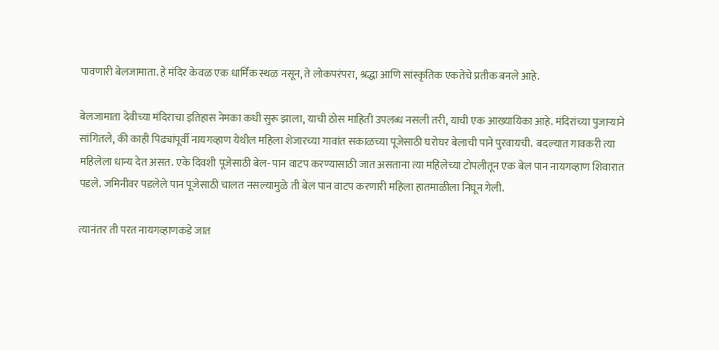पावणारी बेलजामाता. हे मंदिर केवळ एक धार्मिक स्थळ नसून, ते लोकपरंपरा, श्रद्धा आणि सांस्कृतिक एकतेचे प्रतीक बनले आहे.

बेलजामाता देवीच्या मंदिराचा इतिहास नेमका कधी सुरू झाला, याची ठोस माहिती उपलब्ध नसली तरी, याची एक आख्यायिका आहे. मंदिरांच्या पुजाऱ्याने सांगितले, की काही पिढ्यांपूर्वी नायगव्हाण येथील महिला शेजारच्या गावांत सकाळच्या पूजेसाठी घरोघर बेलाची पाने पुरवायची.  बदल्यात गावकरी त्या महिलेला धान्य देत असत. एके दिवशी पूजेसाठी बेल- पान वाटप करण्यासाठी जात असताना त्या महिलेच्या टोपलीतून एक बेल पान नायगव्हाण शिवारात पडले. जमिनीवर पडलेले पान पूजेसाठी चालत नसल्यामुळे ती बेल पान वाटप करणारी महिला हातमाळीला निघून गेली.

त्यानंतर ती परत नायगव्हाणकडे जात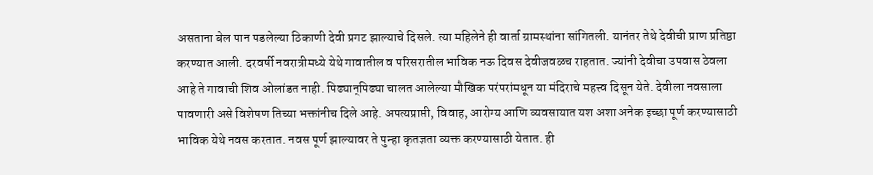असताना बेल पान पडलेल्या ठिकाणी देवी प्रगट झाल्याचे दिसले. त्या महिलेने ही वार्ता ग्रामस्थांना सांगितली. यानंतर तेथे देवीची प्राण प्रतिष्ठा करण्यात आली. दरवर्षी नवरात्रीमध्ये येथे गावातील व परिसरातील भाविक नऊ दिवस देवीजवळच राहतात. ज्यांनी देवीचा उपवास ठेवला आहे ते गावाची शिव ओलांडत नाही. पिढ्यान्‌पिढ्या चालत आलेल्या मौखिक परंपरांमधून या मंदिराचे महत्त्व दिसून येते. देवीला नवसाला पावणारी असे विशेषण तिच्या भक्तांनीच दिले आहे. अपत्यप्राप्ती, विवाह, आरोग्य आणि व्यवसायात यश अशा अनेक इच्छा पूर्ण करण्यासाठी भाविक येथे नवस करतात. नवस पूर्ण झाल्यावर ते पुन्हा कृतज्ञता व्यक्त करण्यासाठी येतात. ही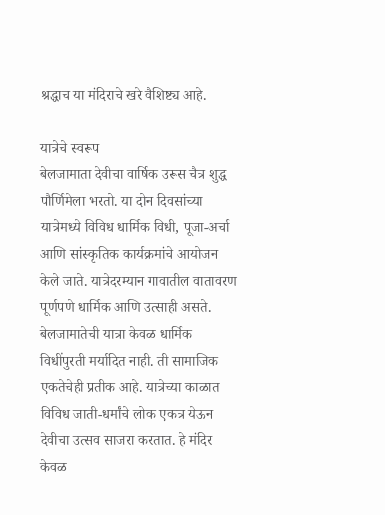श्रद्धाच या मंदिराचे खरे वैशिष्ट्य आहे.

यात्रेचे स्वरूप
बेलजामाता देवीचा वार्षिक उरूस चैत्र शुद्ध पौर्णिमेला भरतो. या दोन दिवसांच्या यात्रेमध्ये विविध धार्मिक विधी, पूजा-अर्चा आणि सांस्कृतिक कार्यक्रमांचे आयोजन केले जाते. यात्रेदरम्यान गावातील वातावरण पूर्णपणे धार्मिक आणि उत्साही असते. बेलजामातेची यात्रा केवळ धार्मिक विधींपुरती मर्यादित नाही. ती सामाजिक एकतेचेही प्रतीक आहे. यात्रेच्या काळात विविध जाती-धर्मांचे लोक एकत्र येऊन देवीचा उत्सव साजरा करतात. हे मंदिर केवळ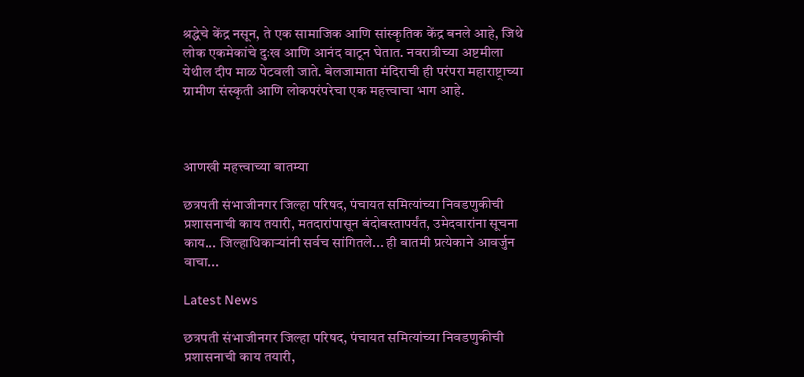श्रद्धेचे केंद्र नसून, ते एक सामाजिक आणि सांस्कृतिक केंद्र बनले आहे, जिथे लोक एकमेकांचे दुःख आणि आनंद वाटून घेतात. नवरात्रीच्या अष्टमीला येथील दीप माळ पेटवली जाते. बेलजामाता मंदिराची ही परंपरा महाराष्ट्राच्या ग्रामीण संस्कृती आणि लोकपरंपरेचा एक महत्त्वाचा भाग आहे.



आणखी महत्त्वाच्या बातम्या

छत्रपती संभाजीनगर जिल्हा परिषद, पंचायत समित्यांच्या निवडणुकीची प्रशासनाची काय तयारी, मतदारांपासून बंदोबस्तापर्यंत, उमेदवारांना सूचना काय... जिल्हाधिकाऱ्यांनी सर्वच सांगितले... ही बातमी प्रत्येकाने आवर्जुन वाचा...

Latest News

छत्रपती संभाजीनगर जिल्हा परिषद, पंचायत समित्यांच्या निवडणुकीची प्रशासनाची काय तयारी,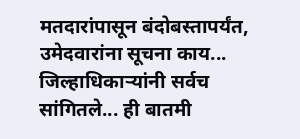मतदारांपासून बंदोबस्तापर्यंत, उमेदवारांना सूचना काय... जिल्हाधिकाऱ्यांनी सर्वच सांगितले... ही बातमी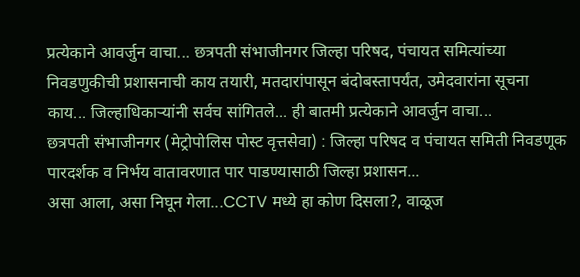प्रत्येकाने आवर्जुन वाचा... छत्रपती संभाजीनगर जिल्हा परिषद, पंचायत समित्यांच्या निवडणुकीची प्रशासनाची काय तयारी, मतदारांपासून बंदोबस्तापर्यंत, उमेदवारांना सूचना काय... जिल्हाधिकाऱ्यांनी सर्वच सांगितले... ही बातमी प्रत्येकाने आवर्जुन वाचा...
छत्रपती संभाजीनगर (मेट्रोपोलिस पोस्ट वृत्तसेवा) : जिल्हा परिषद व पंचायत समिती निवडणूक पारदर्शक व निर्भय वातावरणात पार पाडण्यासाठी जिल्हा प्रशासन...
असा आला, असा निघून गेला...CCTV मध्ये हा कोण दिसला?, वाळूज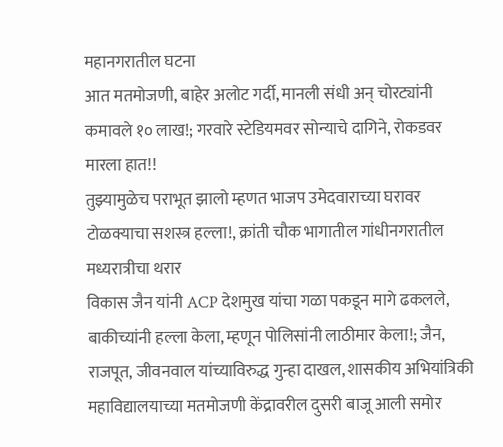महानगरातील घटना
आत मतमोजणी, बाहेर अलोट गर्दी, मानली संधी अन्‌ चोरट्यांनी कमावले १० लाख!; गरवारे स्टेडियमवर सोन्याचे दागिने, रोकडवर मारला हात!!
तुझ्यामुळेच पराभूत झालो म्हणत भाजप उमेदवाराच्या घरावर टोळक्याचा सशस्‍त्र हल्ला!, क्रांती चौक भागातील गांधीनगरातील मध्यरात्रीचा थरार
विकास जैन यांनी ACP देशमुख यांचा गळा पकडून मागे ढकलले, बाकीच्यांनी हल्ला केला, म्हणून पोलिसांनी लाठीमार केला!; जैन, राजपूत, जीवनवाल यांच्याविरुद्ध गुन्हा दाखल, शासकीय अभियांत्रिकी महावि‌द्यालयाच्या मतमोजणी केंद्रावरील दुसरी बाजू आली समोर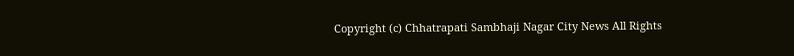Copyright (c) Chhatrapati Sambhaji Nagar City News All Rights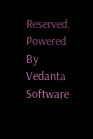Reserved.
Powered By Vedanta Software